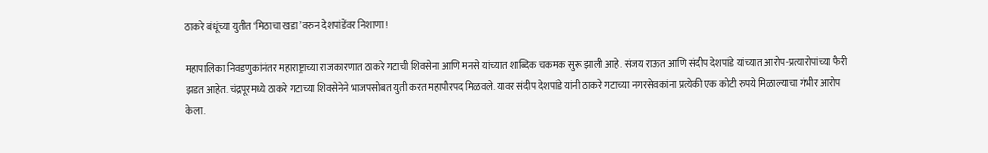ठाकरे बंधूंच्या युतीत ‘मिठाचा खडा’वरुन देशपांडेंवर निशाणा!

महापालिका निवडणुकांनंतर महाराष्ट्राच्या राजकारणात ठाकरे गटाची शिवसेना आणि मनसे यांच्यात शाब्दिक चकमक सुरू झाली आहे. संजय राऊत आणि संदीप देशपांडे यांच्यात आरोप-प्रत्यारोपांच्या फैरी झडत आहेत. चंद्रपूरमध्ये ठाकरे गटाच्या शिवसेनेने भाजपसोबत युती करत महापौरपद मिळवले. यावर संदीप देशपांडे यांनी ठाकरे गटाच्या नगरसेवकांना प्रत्येकी एक कोटी रुपये मिळाल्याचा गंभीर आरोप केला.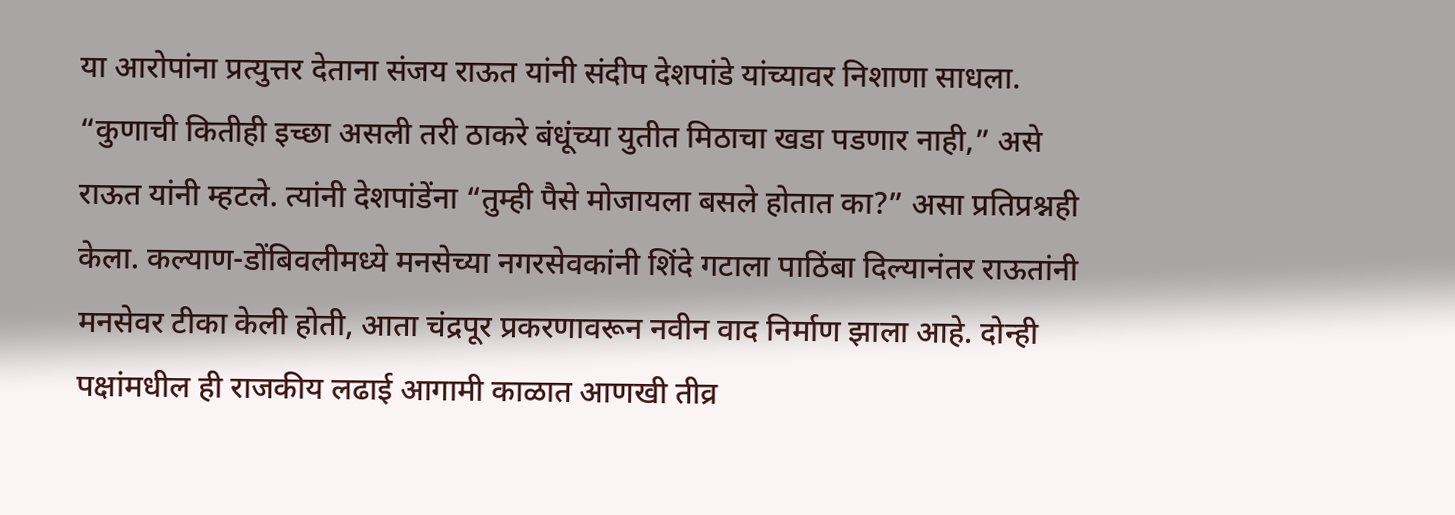या आरोपांना प्रत्युत्तर देताना संजय राऊत यांनी संदीप देशपांडे यांच्यावर निशाणा साधला. “कुणाची कितीही इच्छा असली तरी ठाकरे बंधूंच्या युतीत मिठाचा खडा पडणार नाही,” असे राऊत यांनी म्हटले. त्यांनी देशपांडेंना “तुम्ही पैसे मोजायला बसले होतात का?” असा प्रतिप्रश्नही केला. कल्याण-डोंबिवलीमध्ये मनसेच्या नगरसेवकांनी शिंदे गटाला पाठिंबा दिल्यानंतर राऊतांनी मनसेवर टीका केली होती, आता चंद्रपूर प्रकरणावरून नवीन वाद निर्माण झाला आहे. दोन्ही पक्षांमधील ही राजकीय लढाई आगामी काळात आणखी तीव्र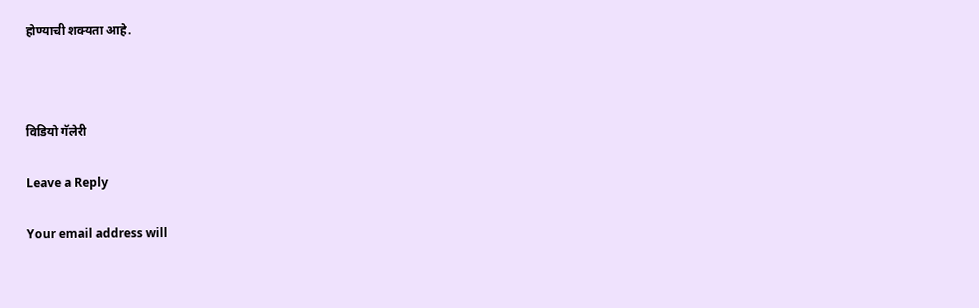होण्याची शक्यता आहे.



विडियो गॅलेरी

Leave a Reply

Your email address will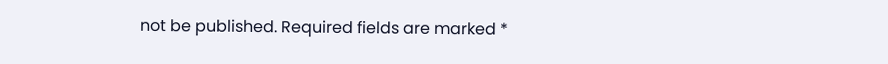not be published. Required fields are marked *